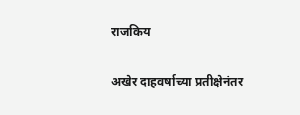राजकिय

अखेर दाहवर्षाच्या प्रतीक्षेनंतर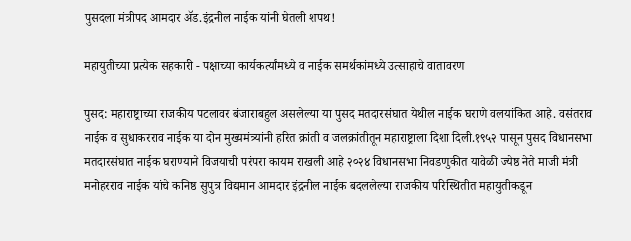पुसदला मंत्रीपद आमदार ॲड.इंद्रनील नाईक यांनी घेतली शपथ!

महायुतीच्या प्रत्येक सहकारी - पक्षाच्या कार्यकर्त्यांमध्ये व नाईक समर्थकांमध्ये उत्साहाचे वातावरण

पुसद: महाराष्ट्राच्या राजकीय पटलावर बंजाराबहुल असलेल्या या पुसद मतदारसंघात येथील नाईक घराणे वलयांकित आहे. वसंतराव नाईक व सुधाकरराव नाईक या दोन मुख्यमंत्र्यांनी हरित क्रांती व जलक्रांतीतून महाराष्ट्राला दिशा दिली.१९५२ पासून पुसद विधानसभा मतदारसंघात नाईक घराण्याने विजयाची परंपरा कायम राखली आहे २०२४ विधानसभा निवडणुकीत यावेळी ज्येष्ठ नेते माजी मंत्री मनोहरराव नाईक यांचे कनिष्ठ सुपुत्र विद्यमान आमदार इंद्रनील नाईक बदललेल्या राजकीय परिस्थितीत महायुतीकडून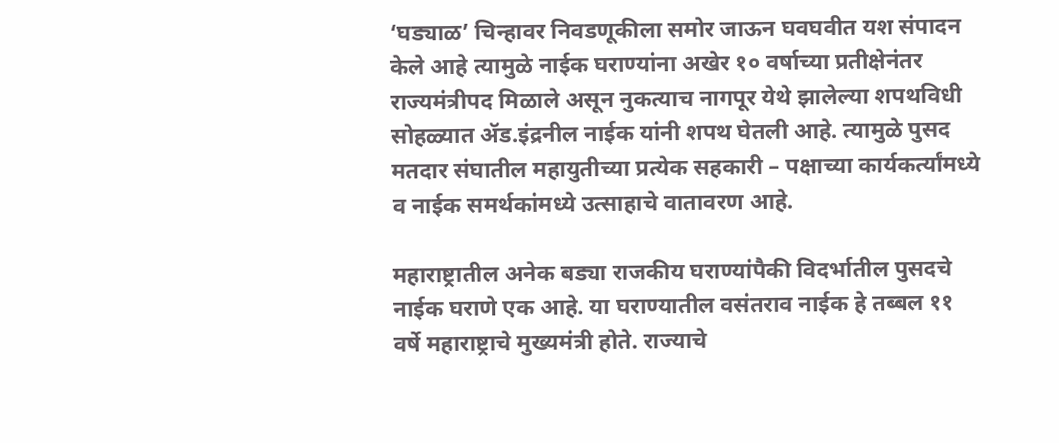‘घड्याळ’ चिन्हावर निवडणूकीला समोर जाऊन घवघवीत यश संपादन केले आहे त्यामुळे नाईक घराण्यांना अखेर १० वर्षाच्या प्रतीक्षेनंतर राज्यमंत्रीपद मिळाले असून नुकत्याच नागपूर येथे झालेल्या शपथविधी सोहळ्यात ॲड.इंद्रनील नाईक यांनी शपथ घेतली आहे. त्यामुळे पुसद मतदार संघातील महायुतीच्या प्रत्येक सहकारी – पक्षाच्या कार्यकर्त्यांमध्ये व नाईक समर्थकांमध्ये उत्साहाचे वातावरण आहे.

महाराष्ट्रातील अनेक बड्या राजकीय घराण्यांपैकी विदर्भातील पुसदचे नाईक घराणे एक आहे. या घराण्यातील वसंतराव नाईक हे तब्बल ११ वर्षे महाराष्ट्राचे मुख्यमंत्री होते. राज्याचे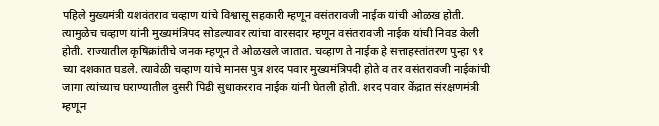पहिले मुख्यमंत्री यशवंतराव चव्हाण यांचे विश्वासू सहकारी म्हणून वसंतरावजी नाईक यांची ओळख होती. त्यामुळेच चव्हाण यांनी मुख्यमंत्रिपद सोडल्यावर त्यांचा वारसदार म्हणून वसंतरावजी नाईक यांची निवड केली होती. राज्यातील कृषिक्रांतीचे जनक म्हणून ते ओळखले जातात. चव्हाण ते नाईक हे सत्ताहस्तांतरण पुन्हा ९१ च्या दशकात घडले. त्यावेळी चव्हाण यांचे मानस पुत्र शरद पवार मुख्यमंत्रिपदी होते व तर वसंतरावजी नाईकांची जागा त्यांच्याच घराण्यातील दुसरी पिढी सुधाकरराव नाईक यांनी घेतली होती. शरद पवार केंद्रात संरक्षणमंत्री म्हणून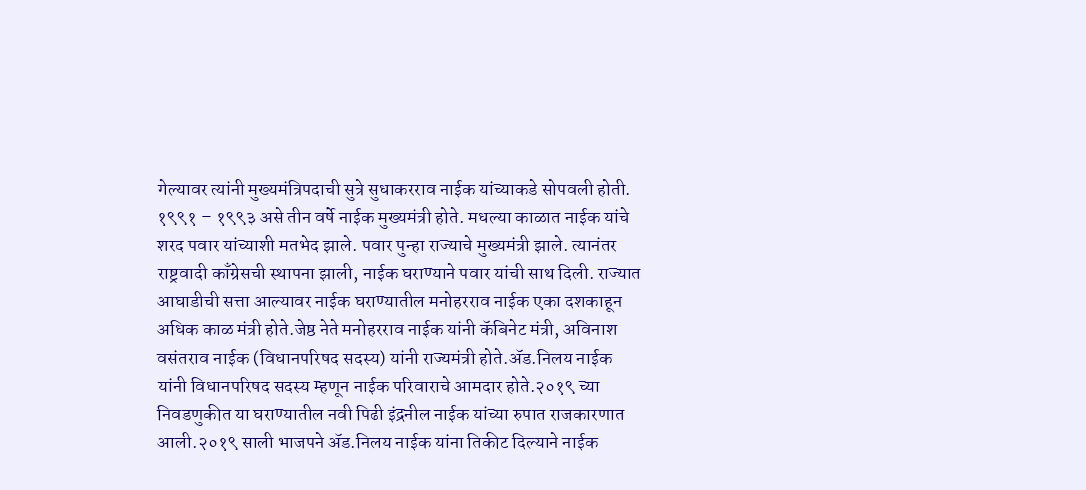गेल्यावर त्यांनी मुख्यमंत्रिपदाची सुत्रे सुधाकरराव नाईक यांच्याकडे सोपवली होती. १९९१ – १९९३ असे तीन वर्षे नाईक मुख्यमंत्री होते. मधल्या काळात नाईक यांचे शरद पवार यांच्याशी मतभेद झाले. पवार पुन्हा राज्याचे मुख्यमंत्री झाले. त्यानंतर राष्ट्रवादी काँग्रेसची स्थापना झाली, नाईक घराण्याने पवार यांची साथ दिली. राज्यात आघाडीची सत्ता आल्यावर नाईक घराण्यातील मनोहरराव नाईक एका दशकाहून अधिक काळ मंत्री होते.जेष्ठ नेते मनोहरराव नाईक यांनी कॅबिनेट मंत्री, अविनाश वसंतराव नाईक (विधानपरिषद सदस्य) यांनी राज्यमंत्री होते.ॲड.निलय नाईक यांनी विधानपरिषद सदस्य म्हणून नाईक परिवाराचे आमदार होते.२०१९ च्या निवडणुकीत या घराण्यातील नवी पिढी इंद्रनील नाईक यांच्या रुपात राजकारणात आली.२०१९ साली भाजपने ॲड.निलय नाईक यांना तिकीट दिल्याने नाईक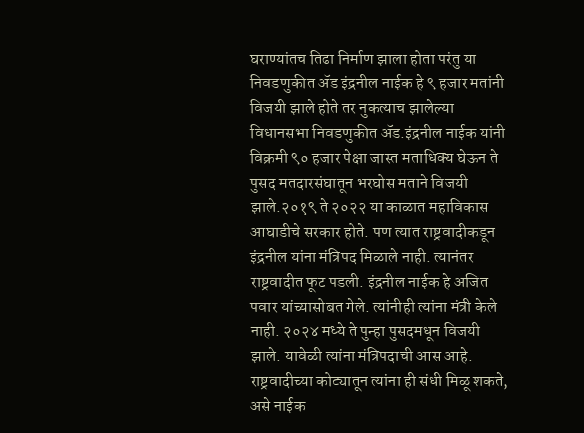घराण्यांतच तिढा निर्माण झाला होता परंतु या निवडणुकीत ॲड इंद्रनील नाईक हे ९ हजार मतांनी विजयी झाले होते तर नुकत्याच झालेल्या विधानसभा निवडणुकीत ॲड.इंद्रनील नाईक यांनी विक्रमी ९० हजार पेक्षा जास्त मताधिक्य घेऊन ते पुसद मतदारसंघातून भरघोस मताने विजयी झाले.२०१९ ते २०२२ या काळात महाविकास आघाडीचे सरकार होते. पण त्यात राष्ट्रवादीकडून इंद्रनील यांना मंत्रिपद मिळाले नाही. त्यानंतर राष्ट्रवादीत फूट पडली. इंद्रनील नाईक हे अजित पवार यांच्यासोबत गेले. त्यांनीही त्यांना मंत्री केले नाही. २०२४ मध्ये ते पुन्हा पुसदमधून विजयी झाले. यावेळी त्यांना मंत्रिपदाची आस आहे. राष्ट्रवादीच्या कोट्यातून त्यांना ही संधी मिळू शकते, असे नाईक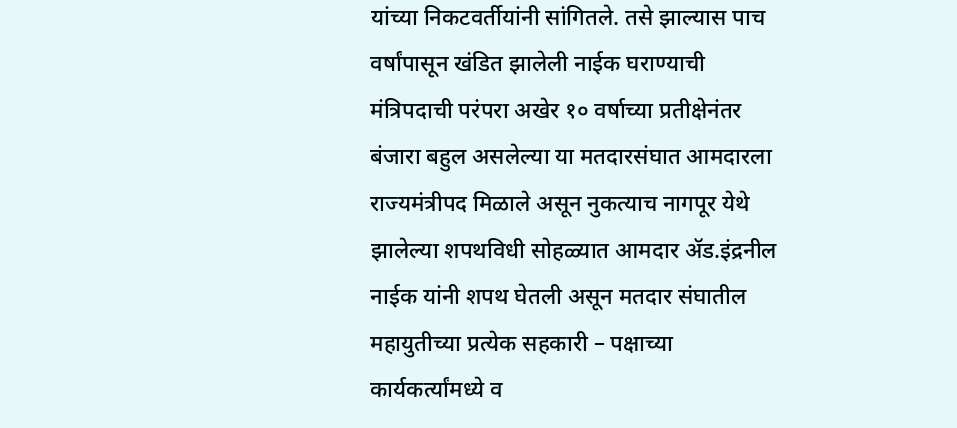यांच्या निकटवर्तीयांनी सांगितले. तसे झाल्यास पाच वर्षांपासून खंडित झालेली नाईक घराण्याची मंत्रिपदाची परंपरा अखेर १० वर्षाच्या प्रतीक्षेनंतर बंजारा बहुल असलेल्या या मतदारसंघात आमदारला राज्यमंत्रीपद मिळाले असून नुकत्याच नागपूर येथे झालेल्या शपथविधी सोहळ्यात आमदार ॲड.इंद्रनील नाईक यांनी शपथ घेतली असून मतदार संघातील महायुतीच्या प्रत्येक सहकारी – पक्षाच्या कार्यकर्त्यांमध्ये व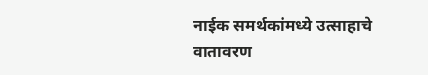नाईक समर्थकांमध्ये उत्साहाचे वातावरण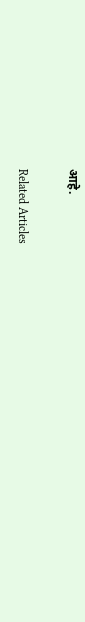आहे.

Related Articles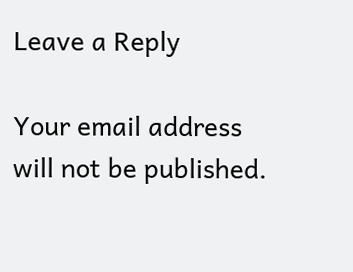Leave a Reply

Your email address will not be published.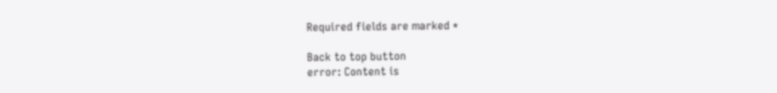Required fields are marked *

Back to top button
error: Content is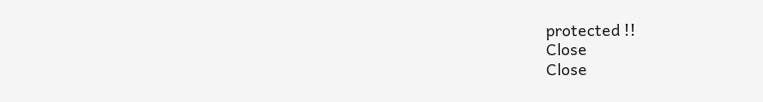protected !!
Close
Close